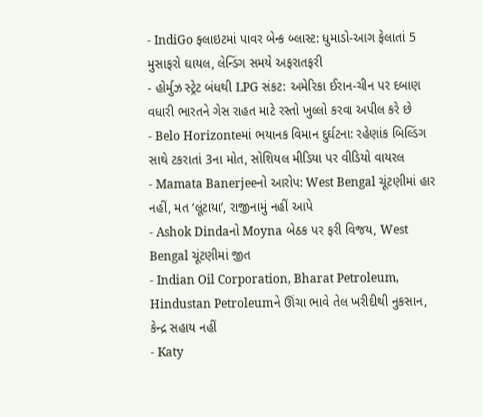- IndiGo ફ્લાઇટમાં પાવર બેન્ક બ્લાસ્ટ: ધુમાડો-આગ ફેલાતાં 5 મુસાફરો ઘાયલ, લેન્ડિંગ સમયે અફરાતફરી
- હોર્મુઝ સ્ટ્રેટ બંધથી LPG સંકટ: અમેરિકા ઈરાન-ચીન પર દબાણ વધારી ભારતને ગેસ રાહત માટે રસ્તો ખુલ્લો કરવા અપીલ કરે છે
- Belo Horizonteમાં ભયાનક વિમાન દુર્ઘટના: રહેણાંક બિલ્ડિંગ સાથે ટકરાતાં 3ના મોત, સોશિયલ મીડિયા પર વીડિયો વાયરલ
- Mamata Banerjeeનો આરોપ: West Bengal ચૂંટણીમાં હાર નહીં, મત ‘લૂંટાયા’, રાજીનામું નહીં આપે
- Ashok Dindaનો Moyna બેઠક પર ફરી વિજય, West Bengal ચૂંટણીમાં જીત
- Indian Oil Corporation, Bharat Petroleum, Hindustan Petroleumને ઊંચા ભાવે તેલ ખરીદીથી નુકસાન, કેન્દ્ર સહાય નહીં
- Katy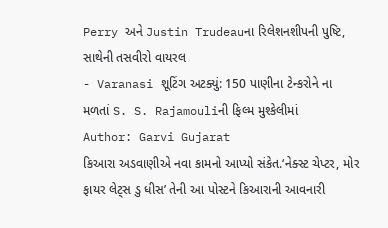Perry અને Justin Trudeauના રિલેશનશીપની પુષ્ટિ, સાથેની તસવીરો વાયરલ
- Varanasi શૂટિંગ અટક્યું: 150 પાણીના ટેન્કરોને ના મળતાં S. S. Rajamouliની ફિલ્મ મુશ્કેલીમાં
Author: Garvi Gujarat
કિઆરા અડવાણીએ નવા કામનો આપ્યો સંકેત.‘નેક્સ્ટ ચેપ્ટર, મોર ફાયર લેટ્સ ડુ ધીસ’ તેની આ પોસ્ટને કિઆરાની આવનારી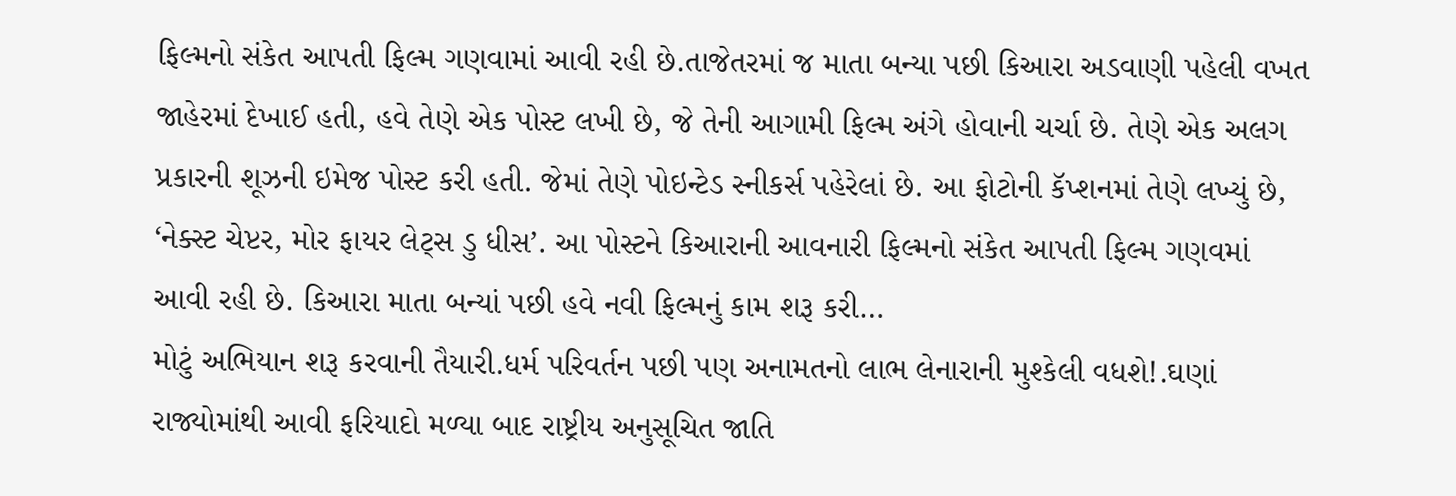ફિલ્મનો સંકેત આપતી ફિલ્મ ગણવામાં આવી રહી છે.તાજેતરમાં જ માતા બન્યા પછી કિઆરા અડવાણી પહેલી વખત જાહેરમાં દેખાઈ હતી, હવે તેણે એક પોસ્ટ લખી છે, જે તેની આગામી ફિલ્મ અંગે હોવાની ચર્ચા છે. તેણે એક અલગ પ્રકારની શૂઝની ઇમેજ પોસ્ટ કરી હતી. જેમાં તેણે પોઇન્ટેડ સ્નીકર્સ પહેરેલાં છે. આ ફોટોની કૅપ્શનમાં તેણે લખ્યું છે, ‘નેક્સ્ટ ચેપ્ટર, મોર ફાયર લેટ્સ ડુ ધીસ’. આ પોસ્ટને કિઆરાની આવનારી ફિલ્મનો સંકેત આપતી ફિલ્મ ગણવમાં આવી રહી છે. કિઆરા માતા બન્યાં પછી હવે નવી ફિલ્મનું કામ શરૂ કરી…
મોટું અભિયાન શરૂ કરવાની તૈયારી.ધર્મ પરિવર્તન પછી પણ અનામતનો લાભ લેનારાની મુશ્કેલી વધશે!.ઘણાં રાજ્યોમાંથી આવી ફરિયાદો મળ્યા બાદ રાષ્ટ્રીય અનુસૂચિત જાતિ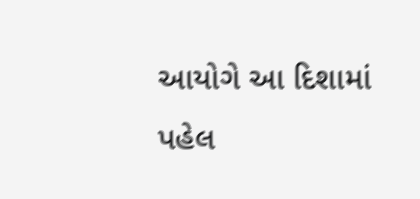આયોગે આ દિશામાં પહેલ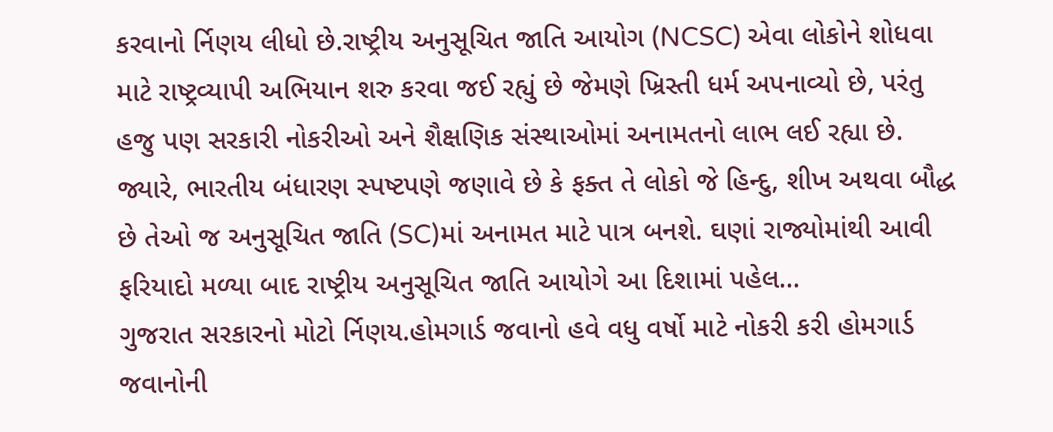કરવાનો ર્નિણય લીધો છે.રાષ્ટ્રીય અનુસૂચિત જાતિ આયોગ (NCSC) એવા લોકોને શોધવા માટે રાષ્ટ્રવ્યાપી અભિયાન શરુ કરવા જઈ રહ્યું છે જેમણે ખ્રિસ્તી ધર્મ અપનાવ્યો છે, પરંતુ હજુ પણ સરકારી નોકરીઓ અને શૈક્ષણિક સંસ્થાઓમાં અનામતનો લાભ લઈ રહ્યા છે. જ્યારે, ભારતીય બંધારણ સ્પષ્ટપણે જણાવે છે કે ફક્ત તે લોકો જે હિન્દુ, શીખ અથવા બૌદ્ધ છે તેઓ જ અનુસૂચિત જાતિ (SC)માં અનામત માટે પાત્ર બનશે. ઘણાં રાજ્યોમાંથી આવી ફરિયાદો મળ્યા બાદ રાષ્ટ્રીય અનુસૂચિત જાતિ આયોગે આ દિશામાં પહેલ…
ગુજરાત સરકારનો મોટો ર્નિણય.હોમગાર્ડ જવાનો હવે વધુ વર્ષો માટે નોકરી કરી હોમગાર્ડ જવાનોની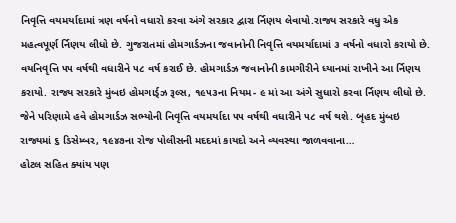નિવૃત્તિ વયમર્યાદામાં ત્રણ વર્ષનો વધારો કરવા અંગે સરકાર દ્વારા ર્નિણય લેવાયો.રાજ્ય સરકારે વધુ એક મહત્વપૂર્ણ ર્નિણય લીધો છે. ગુજરાતમાં હોમગાર્ડઝના જવાનોની નિવૃત્તિ વયમર્યાદામાં ૩ વર્ષનો વધારો કરાયો છે. વયનિવૃત્તિ ૫૫ વર્ષથી વધારીને ૫૮ વર્ષ કરાઈ છે. હોમગાર્ડઝ જવાનોની કામગીરીને ધ્યાનમાં રાખીને આ ર્નિણય કરાયો. રાજ્ય સરકારે મુંબઇ હોમગાર્ડ્ઝ રૂલ્સ, ૧૯૫૩ના નિયમ- ૯ માં આ અંગે સુધારો કરવા ર્નિણય લીધો છે. જેને પરિણામે હવે હોમગાર્ડઝ સભ્યોની નિવૃત્તિ વયમર્યાદા ૫૫ વર્ષથી વધારીને ૫૮ વર્ષ થશે. બૃહદ મુંબઇ રાજ્યમાં ૬ ડિસેમ્બર, ૧૯૪૭ના રોજ પોલીસની મદદમાં કાયદો અને વ્યવસ્થા જાળવવાના…
હોટલ સહિત ક્યાંય પણ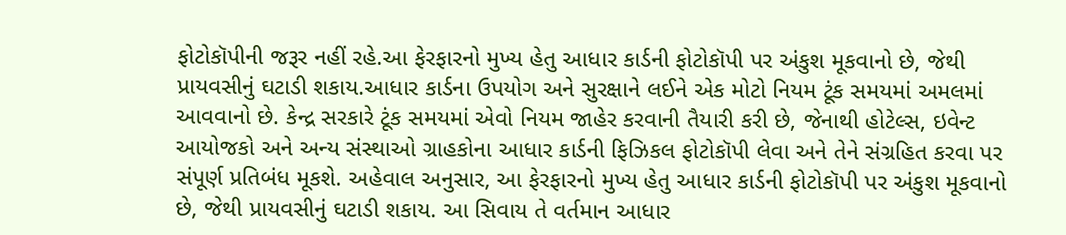ફોટોકૉપીની જરૂર નહીં રહે.આ ફેરફારનો મુખ્ય હેતુ આધાર કાર્ડની ફોટોકૉપી પર અંકુશ મૂકવાનો છે, જેથી પ્રાયવસીનું ઘટાડી શકાય.આધાર કાર્ડના ઉપયોગ અને સુરક્ષાને લઈને એક મોટો નિયમ ટૂંક સમયમાં અમલમાં આવવાનો છે. કેન્દ્ર સરકારે ટૂંક સમયમાં એવો નિયમ જાહેર કરવાની તૈયારી કરી છે, જેનાથી હોટેલ્સ, ઇવેન્ટ આયોજકો અને અન્ય સંસ્થાઓ ગ્રાહકોના આધાર કાર્ડની ફિઝિકલ ફોટોકૉપી લેવા અને તેને સંગ્રહિત કરવા પર સંપૂર્ણ પ્રતિબંધ મૂકશે. અહેવાલ અનુસાર, આ ફેરફારનો મુખ્ય હેતુ આધાર કાર્ડની ફોટોકૉપી પર અંકુશ મૂકવાનો છે, જેથી પ્રાયવસીનું ઘટાડી શકાય. આ સિવાય તે વર્તમાન આધાર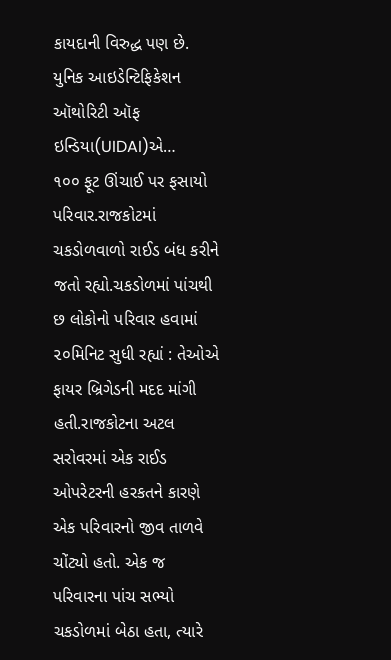કાયદાની વિરુદ્ધ પણ છે. યુનિક આઇડેન્ટિફિકેશન ઑથોરિટી ઑફ ઇન્ડિયા(UIDAI)એ…
૧૦૦ ફૂટ ઊંચાઈ પર ફસાયો પરિવાર.રાજકોટમાં ચકડોળવાળો રાઈડ બંધ કરીને જતો રહ્યો.ચકડોળમાં પાંચથી છ લોકોનો પરિવાર હવામાં ૨૦મિનિટ સુધી રહ્યાં : તેઓએ ફાયર બ્રિગેડની મદદ માંગી હતી.રાજકોટના અટલ સરોવરમાં એક રાઈડ ઓપરેટરની હરકતને કારણે એક પરિવારનો જીવ તાળવે ચોંટ્યો હતો. એક જ પરિવારના પાંચ સભ્યો ચકડોળમાં બેઠા હતા, ત્યારે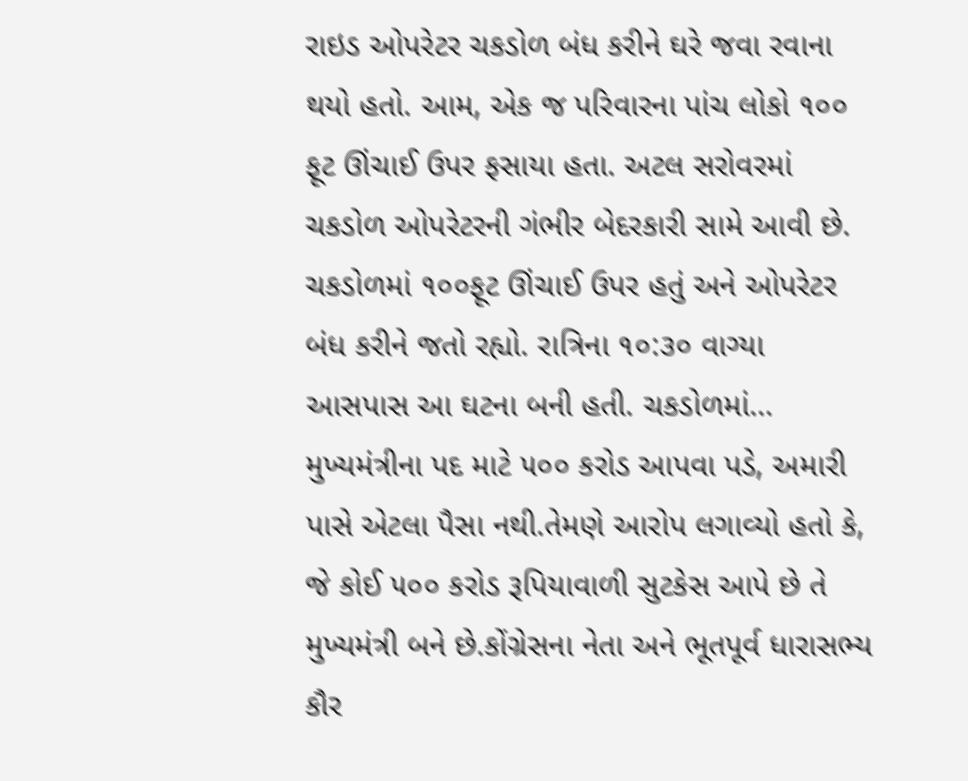રાઇડ ઓપરેટર ચકડોળ બંધ કરીને ઘરે જવા રવાના થયો હતો. આમ, એક જ પરિવારના પાંચ લોકો ૧૦૦ ફૂટ ઊંચાઈ ઉપર ફસાયા હતા. અટલ સરોવરમાં ચકડોળ ઓપરેટરની ગંભીર બેદરકારી સામે આવી છે. ચકડોળમાં ૧૦૦ફૂટ ઊંચાઈ ઉપર હતું અને ઓપરેટર બંધ કરીને જતો રહ્યો. રાત્રિના ૧૦:૩૦ વાગ્યા આસપાસ આ ઘટના બની હતી. ચકડોળમાં…
મુખ્યમંત્રીના પદ માટે ૫૦૦ કરોડ આપવા પડે, અમારી પાસે એટલા પૈસા નથી.તેમણે આરોપ લગાવ્યો હતો કે, જે કોઈ ૫૦૦ કરોડ રૂપિયાવાળી સુટકેસ આપે છે તે મુખ્યમંત્રી બને છે.કોંગ્રેસના નેતા અને ભૂતપૂર્વ ધારાસભ્ય કૌર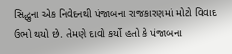સિદ્ધુના એક નિવેદનથી પંજાબના રાજકારણમાં મોટો વિવાદ ઉભો થયો છે. તેમણે દાવો કર્યો હતો કે પંજાબના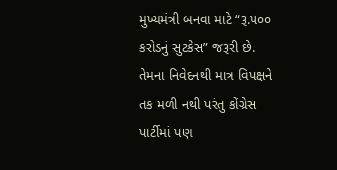મુખ્યમંત્રી બનવા માટે “રૂ.૫૦૦ કરોડનું સુટકેસ” જરૂરી છે. તેમના નિવેદનથી માત્ર વિપક્ષને તક મળી નથી પરંતુ કોંગ્રેસ પાર્ટીમાં પણ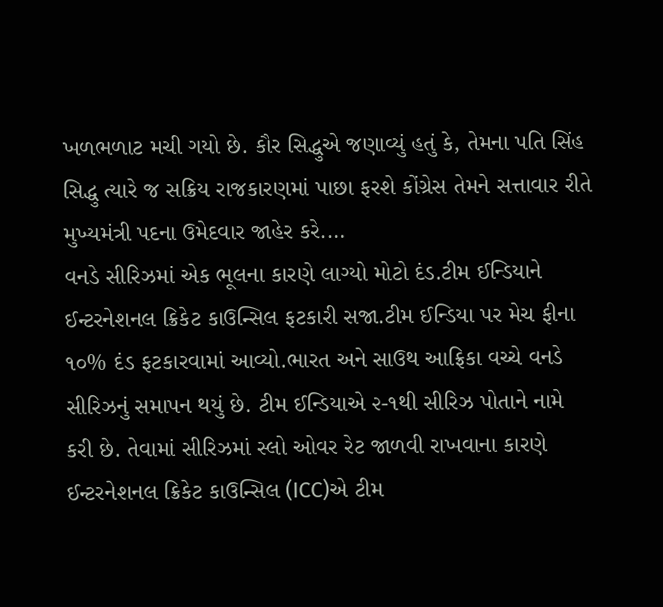ખળભળાટ મચી ગયો છે. કૌર સિદ્ધુએ જણાવ્યું હતું કે, તેમના પતિ સિંહ સિદ્ધુ ત્યારે જ સક્રિય રાજકારણમાં પાછા ફરશે કોંગ્રેસ તેમને સત્તાવાર રીતે મુખ્યમંત્રી પદના ઉમેદવાર જાહેર કરે.…
વનડે સીરિઝમાં એક ભૂલના કારણે લાગ્યો મોટો દંડ.ટીમ ઈન્ડિયાને ઈન્ટરનેશનલ ક્રિકેટ કાઉન્સિલ ફટકારી સજા.ટીમ ઈન્ડિયા પર મેચ ફીના ૧૦% દંડ ફટકારવામાં આવ્યો.ભારત અને સાઉથ આફ્રિકા વચ્ચે વનડે સીરિઝનું સમાપન થયું છે. ટીમ ઈન્ડિયાએ ૨-૧થી સીરિઝ પોતાને નામે કરી છે. તેવામાં સીરિઝમાં સ્લો ઓવર રેટ જાળવી રાખવાના કારણે ઈન્ટરનેશનલ ક્રિકેટ કાઉન્સિલ (ICC)એ ટીમ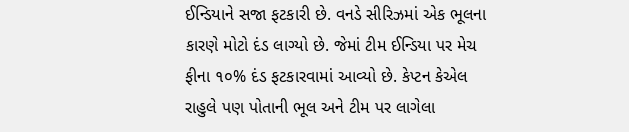ઈન્ડિયાને સજા ફટકારી છે. વનડે સીરિઝમાં એક ભૂલના કારણે મોટો દંડ લાગ્યો છે. જેમાં ટીમ ઈન્ડિયા પર મેચ ફીના ૧૦% દંડ ફટકારવામાં આવ્યો છે. કેપ્ટન કેએલ રાહુલે પણ પોતાની ભૂલ અને ટીમ પર લાગેલા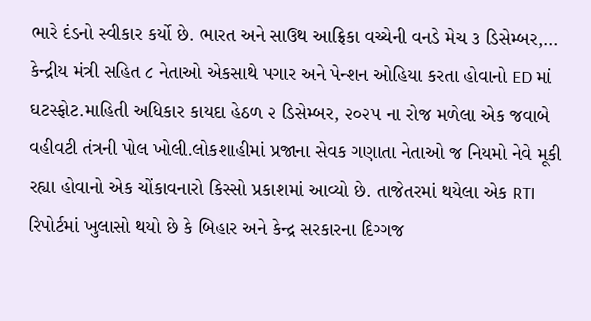ભારે દંડનો સ્વીકાર કર્યો છે. ભારત અને સાઉથ આફ્રિકા વચ્ચેની વનડે મેચ ૩ ડિસેમ્બર,…
કેન્દ્રીય મંત્રી સહિત ૮ નેતાઓ એકસાથે પગાર અને પેન્શન ઓહિયા કરતા હોવાનો ED માં ઘટસ્ફોટ.માહિતી અધિકાર કાયદા હેઠળ ૨ ડિસેમ્બર, ૨૦૨૫ ના રોજ મળેલા એક જવાબે વહીવટી તંત્રની પોલ ખોલી.લોકશાહીમાં પ્રજાના સેવક ગણાતા નેતાઓ જ નિયમો નેવે મૂકી રહ્યા હોવાનો એક ચોંકાવનારો કિસ્સો પ્રકાશમાં આવ્યો છે. તાજેતરમાં થયેલા એક RTI રિપોર્ટમાં ખુલાસો થયો છે કે બિહાર અને કેન્દ્ર સરકારના દિગ્ગજ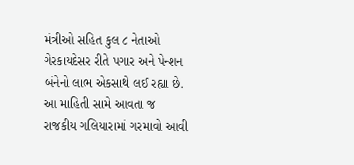મંત્રીઓ સહિત કુલ ૮ નેતાઓ ગેરકાયદેસર રીતે પગાર અને પેન્શન બંનેનો લાભ એકસાથે લઈ રહ્યા છે. આ માહિતી સામે આવતા જ રાજકીય ગલિયારામાં ગરમાવો આવી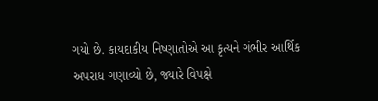ગયો છે. કાયદાકીય નિષ્ણાતોએ આ કૃત્યને ગંભીર આર્થિક અપરાધ ગણાવ્યો છે, જ્યારે વિપક્ષે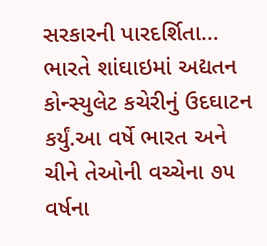સરકારની પારદર્શિતા…
ભારતે શાંઘાઇમાં અદ્યતન કોન્સ્યુલેટ કચેરીનું ઉદઘાટન કર્યું.આ વર્ષે ભારત અને ચીને તેઓની વચ્ચેના ૭૫ વર્ષના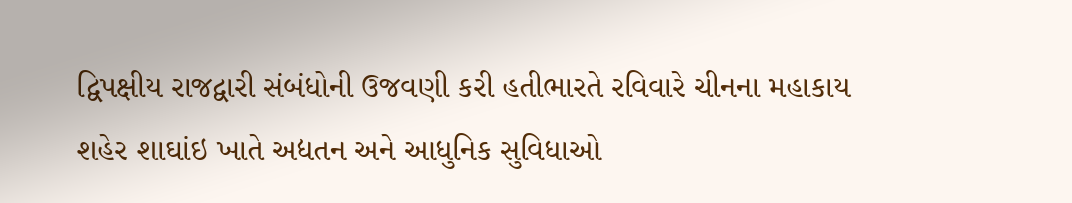દ્વિપક્ષીય રાજદ્વારી સંબંધોની ઉજવણી કરી હતીભારતે રવિવારે ચીનના મહાકાય શહેર શાઘાંઇ ખાતે અદ્યતન અને આધુનિક સુવિધાઓ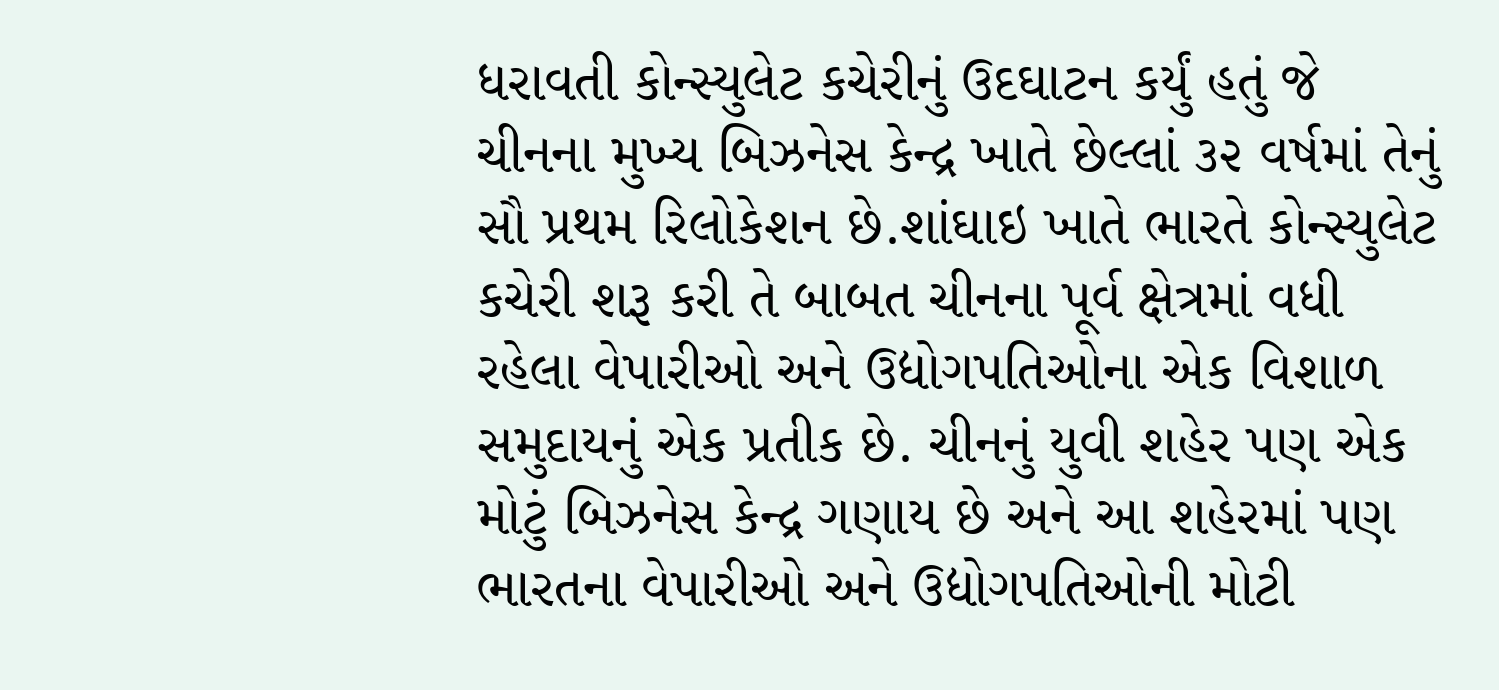ધરાવતી કોન્સ્યુલેટ કચેરીનું ઉદઘાટન કર્યું હતું જે ચીનના મુખ્ય બિઝનેસ કેન્દ્ર ખાતે છેલ્લાં ૩૨ વર્ષમાં તેનું સૌ પ્રથમ રિલોકેશન છે.શાંઘાઇ ખાતે ભારતે કોન્સ્યુલેટ કચેરી શરૂ કરી તે બાબત ચીનના પૂર્વ ક્ષેત્રમાં વધી રહેલા વેપારીઓ અને ઉદ્યોગપતિઓના એક વિશાળ સમુદાયનું એક પ્રતીક છે. ચીનનું યુવી શહેર પણ એક મોટું બિઝનેસ કેન્દ્ર ગણાય છે અને આ શહેરમાં પણ ભારતના વેપારીઓ અને ઉદ્યોગપતિઓની મોટી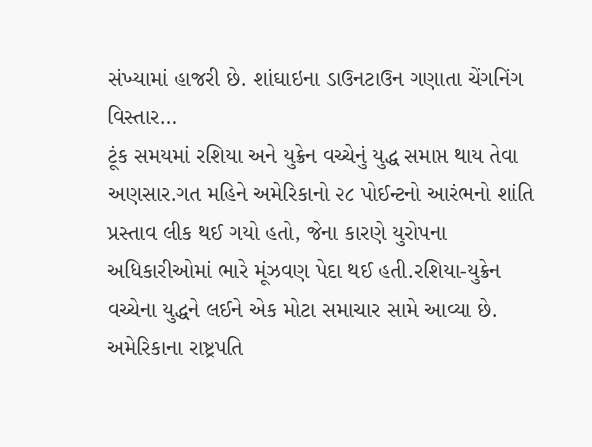સંખ્યામાં હાજરી છે. શાંઘાઇના ડાઉનટાઉન ગણાતા ચેંગનિંગ વિસ્તાર…
ટૂંક સમયમાં રશિયા અને યુક્રેન વચ્ચેનું યુદ્ધ સમાપ્ત થાય તેવા અણસાર.ગત મહિને અમેરિકાનો ૨૮ પોઈન્ટનો આરંભનો શાંતિ પ્રસ્તાવ લીક થઈ ગયો હતો, જેના કારણે યુરોપના અધિકારીઓમાં ભારે મૂંઝવણ પેદા થઈ હતી.રશિયા-યુક્રેન વચ્ચેના યુદ્ધને લઈને એક મોટા સમાચાર સામે આવ્યા છે. અમેરિકાના રાષ્ટ્રપતિ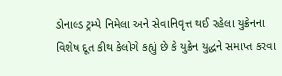ડોનાલ્ડ ટ્રમ્પે નિમેલા અને સેવાનિવૃત્ત થઈ રહેલા યુક્રેનના વિશેષ દૂત કીથ કેલોગે કહ્યું છે કે યુક્રેન યુદ્ધને સમાપ્ત કરવા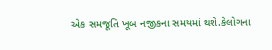એક સમજૂતિ ખૂબ નજીકના સમયમાં થશે.કેલોગના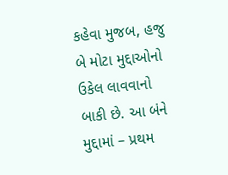કહેવા મુજબ, હજુ બે મોટા મુદ્દાઓનો ઉકેલ લાવવાનો બાકી છે. આ બંને મુદ્દામાં – પ્રથમ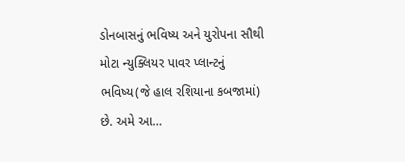ડોનબાસનું ભવિષ્ય અને યુરોપના સૌથી મોટા ન્યુક્લિયર પાવર પ્લાન્ટનું ભવિષ્ય(જે હાલ રશિયાના કબજામાં) છે. અમે આ…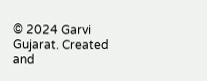© 2024 Garvi Gujarat. Created and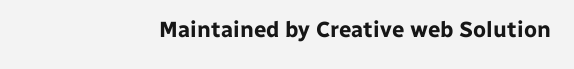Maintained by Creative web Solution